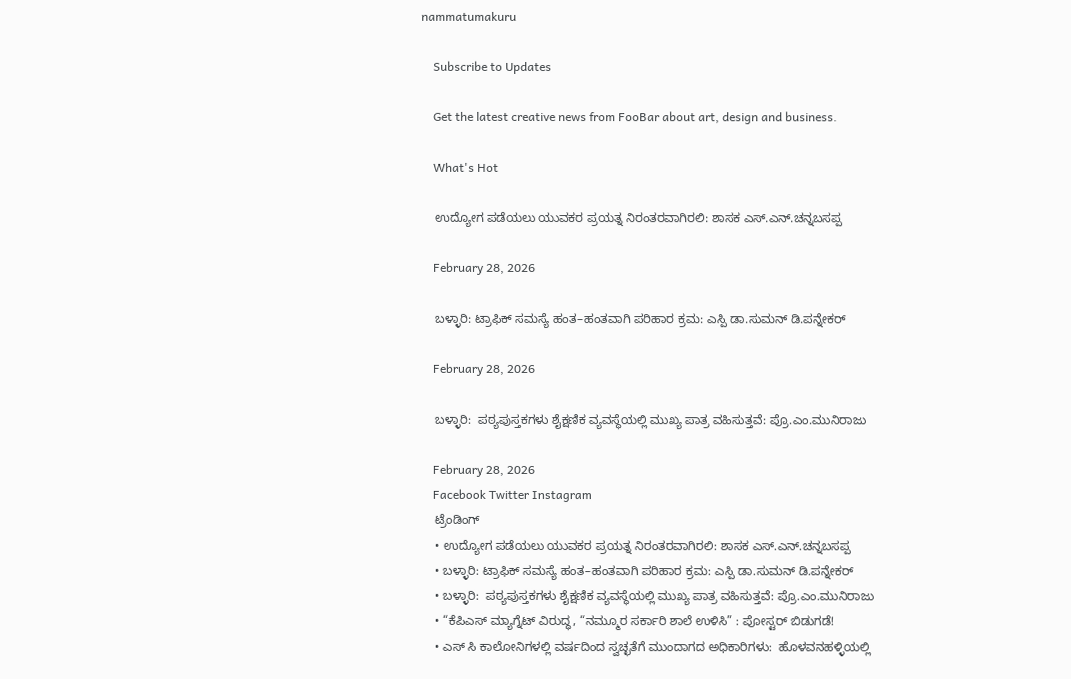nammatumakuru

    Subscribe to Updates

    Get the latest creative news from FooBar about art, design and business.

    What's Hot

    ಉದ್ಯೋಗ ಪಡೆಯಲು ಯುವಕರ ಪ್ರಯತ್ನ ನಿರಂತರವಾಗಿರಲಿ: ಶಾಸಕ ಎಸ್.ಎನ್.ಚನ್ನಬಸಪ್ಪ

    February 28, 2026

    ಬಳ್ಳಾರಿ: ಟ್ರಾಫಿಕ್ ಸಮಸ್ಯೆ ಹಂತ–ಹಂತವಾಗಿ ಪರಿಹಾರ ಕ್ರಮ: ಎಸ್ಪಿ ಡಾ.ಸುಮನ್ ಡಿ.ಪನ್ನೇಕರ್

    February 28, 2026

    ಬಳ್ಳಾರಿ:  ಪಠ್ಯಪುಸ್ತಕಗಳು ಶೈಕ್ಷಣಿಕ ವ್ಯವಸ್ಥೆಯಲ್ಲಿ ಮುಖ್ಯ ಪಾತ್ರ ವಹಿಸುತ್ತವೆ: ಪ್ರೊ.ಎಂ.ಮುನಿರಾಜು

    February 28, 2026
    Facebook Twitter Instagram
    ಟ್ರೆಂಡಿಂಗ್
    • ಉದ್ಯೋಗ ಪಡೆಯಲು ಯುವಕರ ಪ್ರಯತ್ನ ನಿರಂತರವಾಗಿರಲಿ: ಶಾಸಕ ಎಸ್.ಎನ್.ಚನ್ನಬಸಪ್ಪ
    • ಬಳ್ಳಾರಿ: ಟ್ರಾಫಿಕ್ ಸಮಸ್ಯೆ ಹಂತ–ಹಂತವಾಗಿ ಪರಿಹಾರ ಕ್ರಮ: ಎಸ್ಪಿ ಡಾ.ಸುಮನ್ ಡಿ.ಪನ್ನೇಕರ್
    • ಬಳ್ಳಾರಿ:  ಪಠ್ಯಪುಸ್ತಕಗಳು ಶೈಕ್ಷಣಿಕ ವ್ಯವಸ್ಥೆಯಲ್ಲಿ ಮುಖ್ಯ ಪಾತ್ರ ವಹಿಸುತ್ತವೆ: ಪ್ರೊ.ಎಂ.ಮುನಿರಾಜು
    • “ಕೆಪಿಎಸ್ ಮ್ಯಾಗ್ನೆಟ್ ವಿರುದ್ಧ, “ನಮ್ಮೂರ ಸರ್ಕಾರಿ ಶಾಲೆ ಉಳಿಸಿ” : ಪೋಸ್ಟರ್ ಬಿಡುಗಡೆ!
    • ಎಸ್ ಸಿ ಕಾಲೋನಿಗಳಲ್ಲಿ ವರ್ಷದಿಂದ ಸ್ವಚ್ಛತೆಗೆ ಮುಂದಾಗದ ಅಧಿಕಾರಿಗಳು:  ಹೊಳವನಹಳ್ಳಿಯಲ್ಲಿ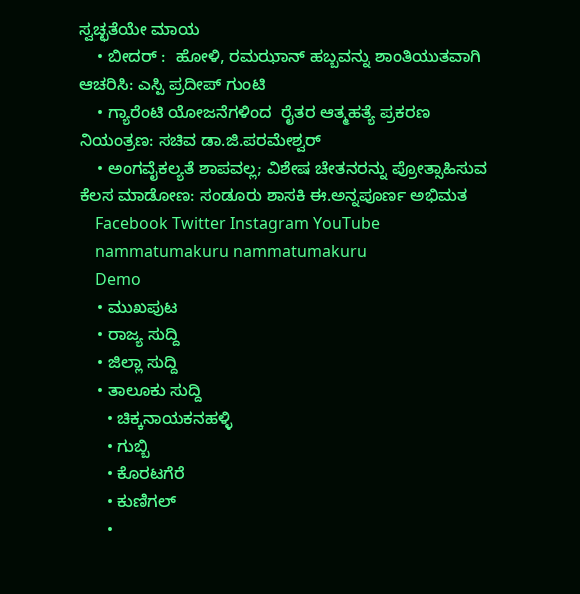ಸ್ವಚ್ಛತೆಯೇ ಮಾಯ
    • ಬೀದರ್ :  ಹೋಳಿ, ರಮಝಾನ್ ಹಬ್ಬವನ್ನು ಶಾಂತಿಯುತವಾಗಿ ಆಚರಿಸಿ: ಎಸ್ಪಿ ಪ್ರದೀಪ್ ಗುಂಟಿ
    • ಗ್ಯಾರೆಂಟಿ ಯೋಜನೆಗಳಿಂದ  ರೈತರ ಆತ್ಮಹತ್ಯೆ ಪ್ರಕರಣ ನಿಯಂತ್ರಣ: ಸಚಿವ ಡಾ.ಜಿ.ಪರಮೇಶ್ವರ್
    • ಅಂಗವೈಕಲ್ಯತೆ ಶಾಪವಲ್ಲ; ವಿಶೇಷ ಚೇತನರನ್ನು ಪ್ರೋತ್ಸಾಹಿಸುವ ಕೆಲಸ ಮಾಡೋಣ: ಸಂಡೂರು ಶಾಸಕಿ ಈ.ಅನ್ನಪೂರ್ಣ ಅಭಿಮತ
    Facebook Twitter Instagram YouTube
    nammatumakuru nammatumakuru
    Demo
    • ಮುಖಪುಟ
    • ರಾಜ್ಯ ಸುದ್ದಿ
    • ಜಿಲ್ಲಾ ಸುದ್ದಿ
    • ತಾಲೂಕು ಸುದ್ದಿ
      • ಚಿಕ್ಕನಾಯಕನಹಳ್ಳಿ
      • ಗುಬ್ಬಿ
      • ಕೊರಟಗೆರೆ
      • ಕುಣಿಗಲ್
      •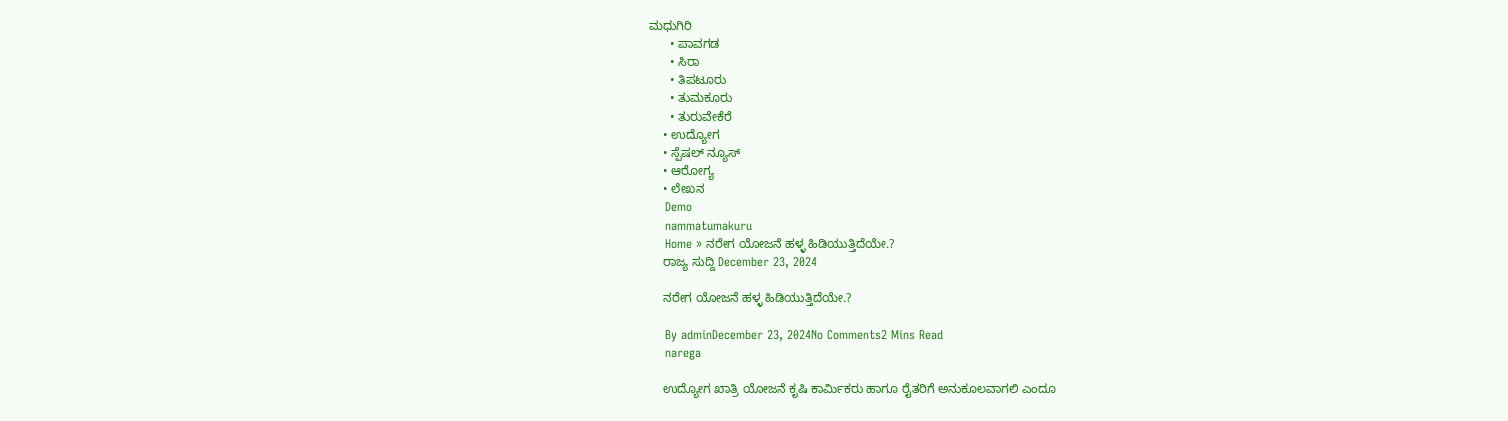ಮಧುಗಿರಿ
      • ಪಾವಗಡ
      • ಸಿರಾ
      • ತಿಪಟೂರು
      • ತುಮಕೂರು
      • ತುರುವೇಕೆರೆ
    • ಉದ್ಯೋಗ
    • ಸ್ಪೆಷಲ್ ನ್ಯೂಸ್
    • ಆರೋಗ್ಯ
    • ಲೇಖನ
    Demo
    nammatumakuru
    Home » ನರೇಗ ಯೋಜನೆ ಹಳ್ಳ ಹಿಡಿಯುತ್ತಿದೆಯೇ.?
    ರಾಜ್ಯ ಸುದ್ದಿ December 23, 2024

    ನರೇಗ ಯೋಜನೆ ಹಳ್ಳ ಹಿಡಿಯುತ್ತಿದೆಯೇ.?

    By adminDecember 23, 2024No Comments2 Mins Read
    narega

    ಉದ್ಯೋಗ ಖಾತ್ರಿ ಯೋಜನೆ ಕೃಷಿ ಕಾರ್ಮಿಕರು ಹಾಗೂ ರೈತರಿಗೆ ಅನುಕೂಲವಾಗಲಿ ಎಂದೂ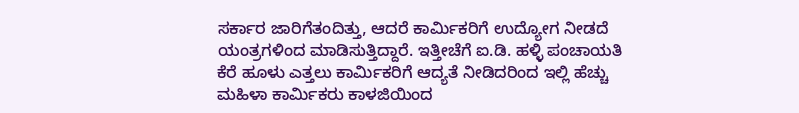ಸರ್ಕಾರ ಜಾರಿಗೆತಂದಿತ್ತು, ಆದರೆ ಕಾರ್ಮಿಕರಿಗೆ ಉದ್ಯೋಗ ನೀಡದೆ ಯಂತ್ರಗಳಿಂದ ಮಾಡಿಸುತ್ತಿದ್ದಾರೆ. ಇತ್ತೀಚೆಗೆ ಐ.ಡಿ. ಹಳ್ಳಿ ಪಂಚಾಯತಿ ಕೆರೆ ಹೂಳು ಎತ್ತಲು ಕಾರ್ಮಿಕರಿಗೆ ಆದ್ಯತೆ ನೀಡಿದರಿಂದ ಇಲ್ಲಿ ಹೆಚ್ಚು ಮಹಿಳಾ ಕಾರ್ಮಿಕರು ಕಾಳಜಿಯಿಂದ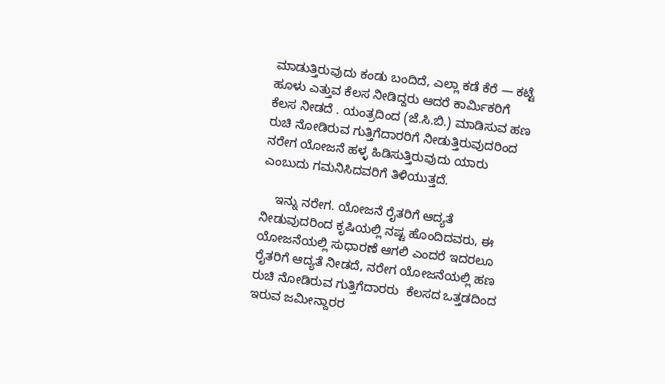ಮಾಡುತ್ತಿರುವುದು ಕಂಡು ಬಂದಿದೆ, ಎಲ್ಲಾ ಕಡೆ ಕೆರೆ — ಕಟ್ಟೆ ಹೂಳು ಎತ್ತುವ ಕೆಲಸ ನೀಡಿದ್ದರು ಆದರೆ ಕಾರ್ಮಿಕರಿಗೆ ಕೆಲಸ ನೀಡದೆ . ಯಂತ್ರದಿಂದ (ಜೆ.ಸಿ.ಬಿ.) ಮಾಡಿಸುವ ಹಣ ರುಚಿ ನೋಡಿರುವ ಗುತ್ತಿಗೆದಾರರಿಗೆ ನೀಡುತ್ತಿರುವುದರಿಂದ ನರೇಗ ಯೋಜನೆ ಹಳ್ಳ ಹಿಡಿಸುತ್ತಿರುವುದು ಯಾರು ಎಂಬುದು ಗಮನಿಸಿದವರಿಗೆ ತಿಳಿಯುತ್ತದೆ.

    ಇನ್ನು ನರೇಗ. ಯೋಜನೆ ರೈತರಿಗೆ ಆದ್ಯತೆ ನೀಡುವುದರಿಂದ ಕೃಷಿಯಲ್ಲಿ ನಷ್ಟ ಹೊಂದಿದವರು, ಈ ಯೋಜನೆಯಲ್ಲಿ ಸುಧಾರಣೆ ಆಗಲಿ ಎಂದರೆ ಇದರಲೂ ರೈತರಿಗೆ ಆದ್ಯತೆ ನೀಡದೆ, ನರೇಗ ಯೋಜನೆಯಲ್ಲಿ ಹಣ ರುಚಿ ನೋಡಿರುವ ಗುತ್ತಿಗೆದಾರರು  ಕೆಲಸದ ಒತ್ತಡದಿಂದ ಇರುವ ಜಮೀನ್ದಾರರ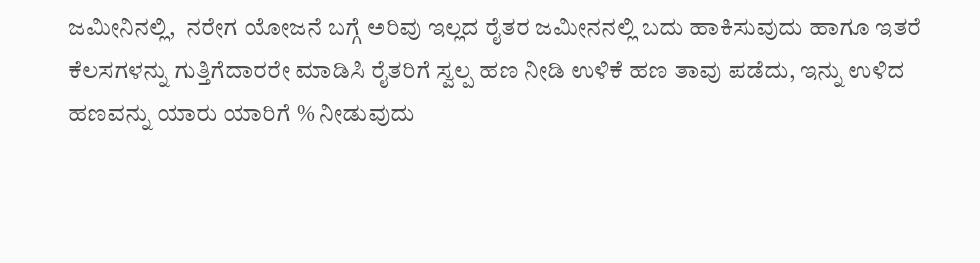ಜಮೀನಿನಲ್ಲಿ,  ನರೇಗ ಯೋಜನೆ ಬಗ್ಗೆ ಅರಿವು ಇಲ್ಲದ ರೈತರ ಜಮೀನನಲ್ಲಿ ಬದು ಹಾಕಿಸುವುದು ಹಾಗೂ ಇತರೆ ಕೆಲಸಗಳನ್ನು ಗುತ್ತಿಗೆದಾರರೇ ಮಾಡಿಸಿ ರೈತರಿಗೆ ಸ್ವಲ್ಪ ಹಣ ನೀಡಿ ಉಳಿಕೆ ಹಣ ತಾವು ಪಡೆದು, ಇನ್ನು ಉಳಿದ ಹಣವನ್ನು ಯಾರು ಯಾರಿಗೆ % ನೀಡುವುದು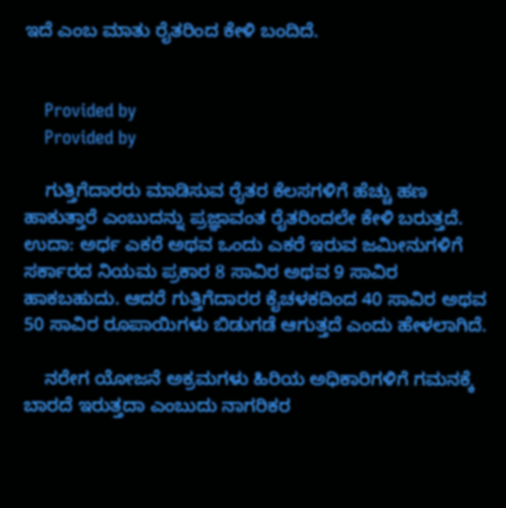ಇದೆ ಎಂಬ ಮಾತು ರೈತರಿಂದ ಕೇಳಿ ಬಂದಿದೆ.


    Provided by
    Provided by

    ಗುತ್ತಿಗೆದಾರರು ಮಾಡಿಸುವ ರೈತರ ಕೆಲಸಗಳಿಗೆ ಹೆಚ್ಚು ಹಣ ಹಾಕುತ್ತಾರೆ ಎಂಬುದನ್ನು ಪ್ರಜ್ಞಾವಂತ ರೈತರಿಂದಲೇ ಕೇಳಿ ಬರುತ್ತದೆ. ಉದಾ: ಅರ್ಧ ಎಕರೆ ಅಥವ ಒಂದು ಎಕರೆ ಇರುವ ಜಮೀನುಗಳಿಗೆ ಸರ್ಕಾರದ ನಿಯಮ ಪ್ರಕಾರ 8 ಸಾವಿರ ಅಥವ 9 ಸಾವಿರ ಹಾಕಬಹುದು. ಆದರೆ ಗುತ್ತಿಗೆದಾರರ ಕೈಚಳಕದಿಂದ 40 ಸಾವಿರ ಅಥವ 50 ಸಾವಿರ ರೂಪಾಯಿಗಳು ಬಿಡುಗಡೆ ಆಗುತ್ತದೆ ಎಂದು ಹೇಳಲಾಗಿದೆ.

    ನರೇಗ ಯೋಜನೆ ಅಕ್ರಮಗಳು ಹಿರಿಯ ಅಧಿಕಾರಿಗಳಿಗೆ ಗಮನಕ್ಕೆ ಬಾರದೆ ಇರುತ್ತದಾ ಎಂಬುದು ನಾಗರಿಕರ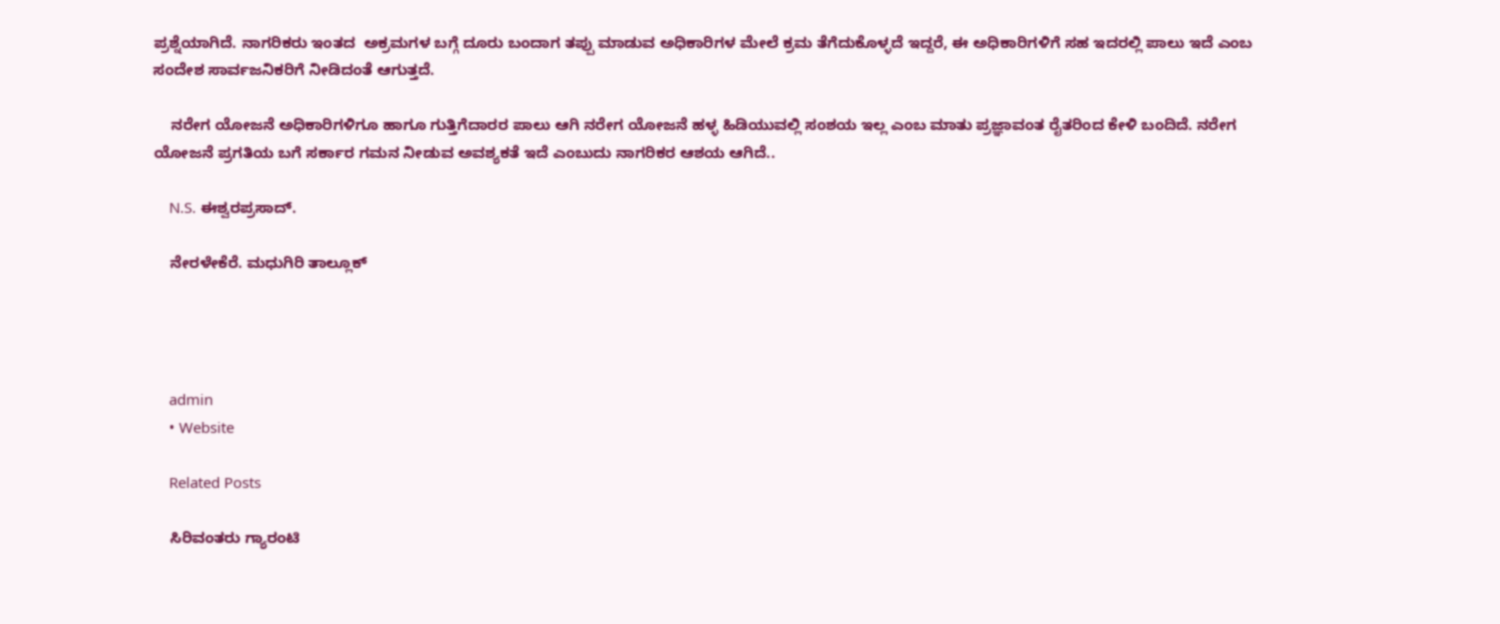ಪ್ರಶ್ನೆಯಾಗಿದೆ. ನಾಗರಿಕರು ಇಂತದ  ಅಕ್ರಮಗಳ ಬಗ್ಗೆ ದೂರು ಬಂದಾಗ ತಪ್ಪು ಮಾಡುವ ಅಧಿಕಾರಿಗಳ ಮೇಲೆ ಕ್ರಮ ತೆಗೆದುಕೊಳ್ಳದೆ ಇದ್ದರೆ, ಈ ಅಧಿಕಾರಿಗಳಿಗೆ ಸಹ ಇದರಲ್ಲಿ ಪಾಲು ಇದೆ ಎಂಬ ಸಂದೇಶ ಸಾರ್ವಜನಿಕರಿಗೆ ನೀಡಿದಂತೆ ಆಗುತ್ತದೆ.

    ನರೇಗ ಯೋಜನೆ ಅಧಿಕಾರಿಗಳಿಗೂ ಹಾಗೂ ಗುತ್ತಿಗೆದಾರರ ಪಾಲು ಆಗಿ ನರೇಗ ಯೋಜನೆ ಹಳ್ಳ ಹಿಡಿಯುವಲ್ಲಿ ಸಂಶಯ ಇಲ್ಲ ಎಂಬ ಮಾತು ಪ್ರಜ್ಞಾವಂತ ರೈತರಿಂದ ಕೇಳಿ ಬಂದಿದೆ. ನರೇಗ ಯೋಜನೆ ಪ್ರಗತಿಯ ಬಗೆ ಸರ್ಕಾರ ಗಮನ ನೀಡುವ ಅವಶ್ಯಕತೆ ಇದೆ ಎಂಬುದು ನಾಗರಿಕರ ಆಶಯ ಆಗಿದೆ..

    N.S. ಈಶ್ವರಪ್ರಸಾದ್.

    ನೇರಳೇಕೆರೆ. ಮಧುಗಿರಿ ತಾಲ್ಲೂಕ್




    admin
    • Website

    Related Posts

    ಸಿರಿವಂತರು ಗ್ಯಾರಂಟಿ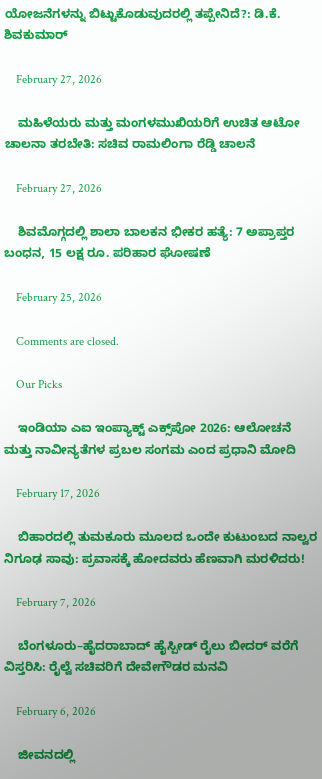ಯೋಜನೆಗಳನ್ನು ಬಿಟ್ಟುಕೊಡುವುದರಲ್ಲಿ ತಪ್ಪೇನಿದೆ?: ಡಿ.ಕೆ. ಶಿವಕುಮಾರ್

    February 27, 2026

    ಮಹಿಳೆಯರು ಮತ್ತು ಮಂಗಳಮುಖಿಯರಿಗೆ ಉಚಿತ ಆಟೋ ಚಾಲನಾ ತರಬೇತಿ: ಸಚಿವ ರಾಮಲಿಂಗಾ ರೆಡ್ಡಿ ಚಾಲನೆ

    February 27, 2026

    ಶಿವಮೊಗ್ಗದಲ್ಲಿ ಶಾಲಾ ಬಾಲಕನ ಭೀಕರ ಹತ್ಯೆ: 7 ಅಪ್ರಾಪ್ತರ ಬಂಧನ, 15 ಲಕ್ಷ ರೂ. ಪರಿಹಾರ ಘೋಷಣೆ

    February 25, 2026

    Comments are closed.

    Our Picks

    ಇಂಡಿಯಾ ಎಐ ಇಂಪ್ಯಾಕ್ಟ್ ಎಕ್ಸ್‌ಪೋ 2026: ಆಲೋಚನೆ ಮತ್ತು ನಾವೀನ್ಯತೆಗಳ ಪ್ರಬಲ ಸಂಗಮ ಎಂದ ಪ್ರಧಾನಿ ಮೋದಿ

    February 17, 2026

    ಬಿಹಾರದಲ್ಲಿ ತುಮಕೂರು ಮೂಲದ ಒಂದೇ ಕುಟುಂಬದ ನಾಲ್ವರ ನಿಗೂಢ ಸಾವು: ಪ್ರವಾಸಕ್ಕೆ ಹೋದವರು ಹೆಣವಾಗಿ ಮರಳಿದರು!

    February 7, 2026

    ಬೆಂಗಳೂರು–ಹೈದರಾಬಾದ್ ಹೈಸ್ಪೀಡ್ ರೈಲು ಬೀದರ್ ವರೆಗೆ ವಿಸ್ತರಿಸಿ: ರೈಲ್ವೆ ಸಚಿವರಿಗೆ ದೇವೇಗೌಡರ ಮನವಿ

    February 6, 2026

    ಜೀವನದಲ್ಲಿ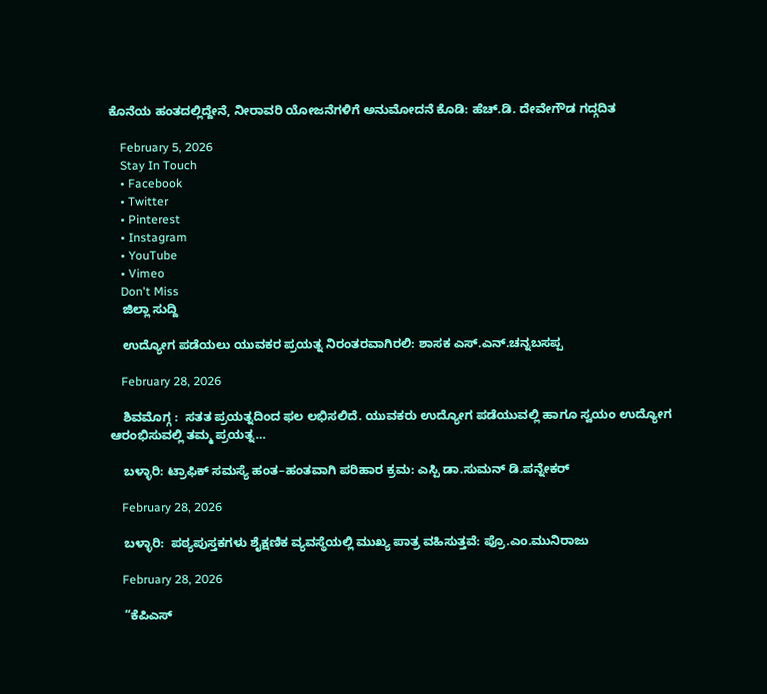ಕೊನೆಯ ಹಂತದಲ್ಲಿದ್ದೇನೆ, ನೀರಾವರಿ ಯೋಜನೆಗಳಿಗೆ ಅನುಮೋದನೆ ಕೊಡಿ: ಹೆಚ್.ಡಿ. ದೇವೇಗೌಡ ಗದ್ಗದಿತ

    February 5, 2026
    Stay In Touch
    • Facebook
    • Twitter
    • Pinterest
    • Instagram
    • YouTube
    • Vimeo
    Don't Miss
    ಜಿಲ್ಲಾ ಸುದ್ದಿ

    ಉದ್ಯೋಗ ಪಡೆಯಲು ಯುವಕರ ಪ್ರಯತ್ನ ನಿರಂತರವಾಗಿರಲಿ: ಶಾಸಕ ಎಸ್.ಎನ್.ಚನ್ನಬಸಪ್ಪ

    February 28, 2026

    ಶಿವಮೊಗ್ಗ :  ಸತತ ಪ್ರಯತ್ನದಿಂದ ಫಲ ಲಭಿಸಲಿದೆ. ಯುವಕರು ಉದ್ಯೋಗ ಪಡೆಯುವಲ್ಲಿ ಹಾಗೂ ಸ್ವಯಂ ಉದ್ಯೋಗ ಆರಂಭಿಸುವಲ್ಲಿ ತಮ್ಮ ಪ್ರಯತ್ನ…

    ಬಳ್ಳಾರಿ: ಟ್ರಾಫಿಕ್ ಸಮಸ್ಯೆ ಹಂತ–ಹಂತವಾಗಿ ಪರಿಹಾರ ಕ್ರಮ: ಎಸ್ಪಿ ಡಾ.ಸುಮನ್ ಡಿ.ಪನ್ನೇಕರ್

    February 28, 2026

    ಬಳ್ಳಾರಿ:  ಪಠ್ಯಪುಸ್ತಕಗಳು ಶೈಕ್ಷಣಿಕ ವ್ಯವಸ್ಥೆಯಲ್ಲಿ ಮುಖ್ಯ ಪಾತ್ರ ವಹಿಸುತ್ತವೆ: ಪ್ರೊ.ಎಂ.ಮುನಿರಾಜು

    February 28, 2026

    “ಕೆಪಿಎಸ್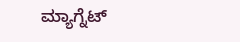ಮ್ಯಾಗ್ನೆಟ್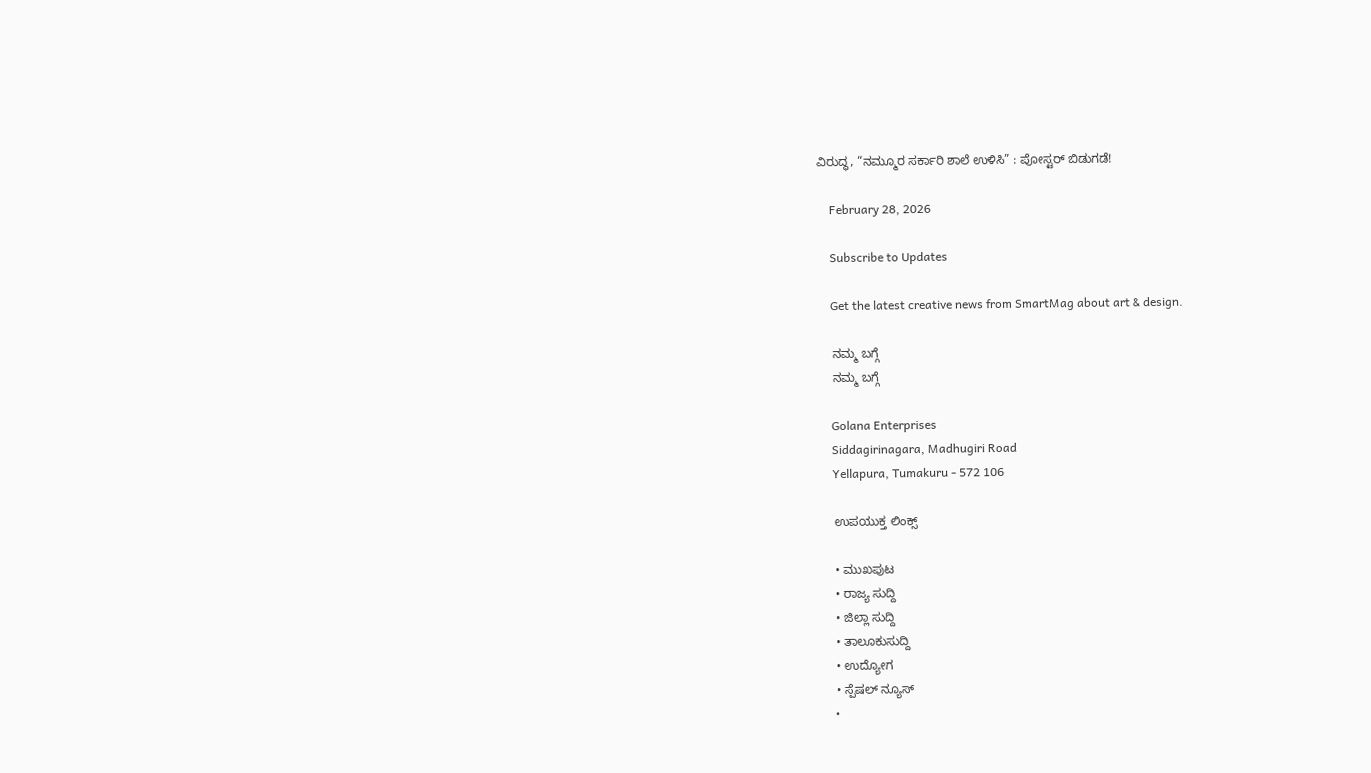ವಿರುದ್ಧ, “ನಮ್ಮೂರ ಸರ್ಕಾರಿ ಶಾಲೆ ಉಳಿಸಿ” : ಪೋಸ್ಟರ್ ಬಿಡುಗಡೆ!

    February 28, 2026

    Subscribe to Updates

    Get the latest creative news from SmartMag about art & design.

    ನಮ್ಮ ಬಗ್ಗೆ
    ನಮ್ಮ ಬಗ್ಗೆ

    Golana Enterprises
    Siddagirinagara, Madhugiri Road
    Yellapura, Tumakuru - 572 106

    ಉಪಯುಕ್ತ ಲಿಂಕ್ಸ್

    • ಮುಖಪುಟ
    • ರಾಜ್ಯ ಸುದ್ದಿ
    • ಜಿಲ್ಲಾ ಸುದ್ದಿ
    • ತಾಲೂಕುಸುದ್ದಿ
    • ಉದ್ಯೋಗ
    • ಸ್ಪೆಷಲ್ ನ್ಯೂಸ್
    •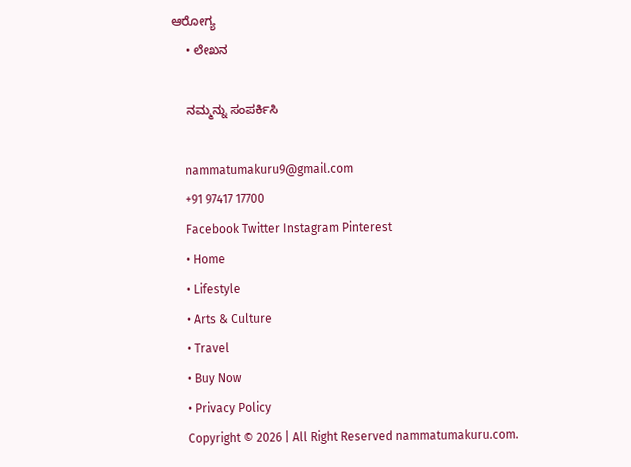ಆರೋಗ್ಯ
    • ಲೇಖನ

    ನಮ್ಮನ್ನು ಸಂಪರ್ಕಿಸಿ

    nammatumakuru9@gmail.com
    +91 97417 17700
    Facebook Twitter Instagram Pinterest
    • Home
    • Lifestyle
    • Arts & Culture
    • Travel
    • Buy Now
    • Privacy Policy
    Copyright © 2026 | All Right Reserved nammatumakuru.com.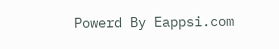Powerd By Eappsi.com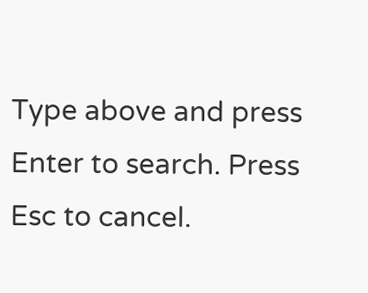Type above and press Enter to search. Press Esc to cancel.